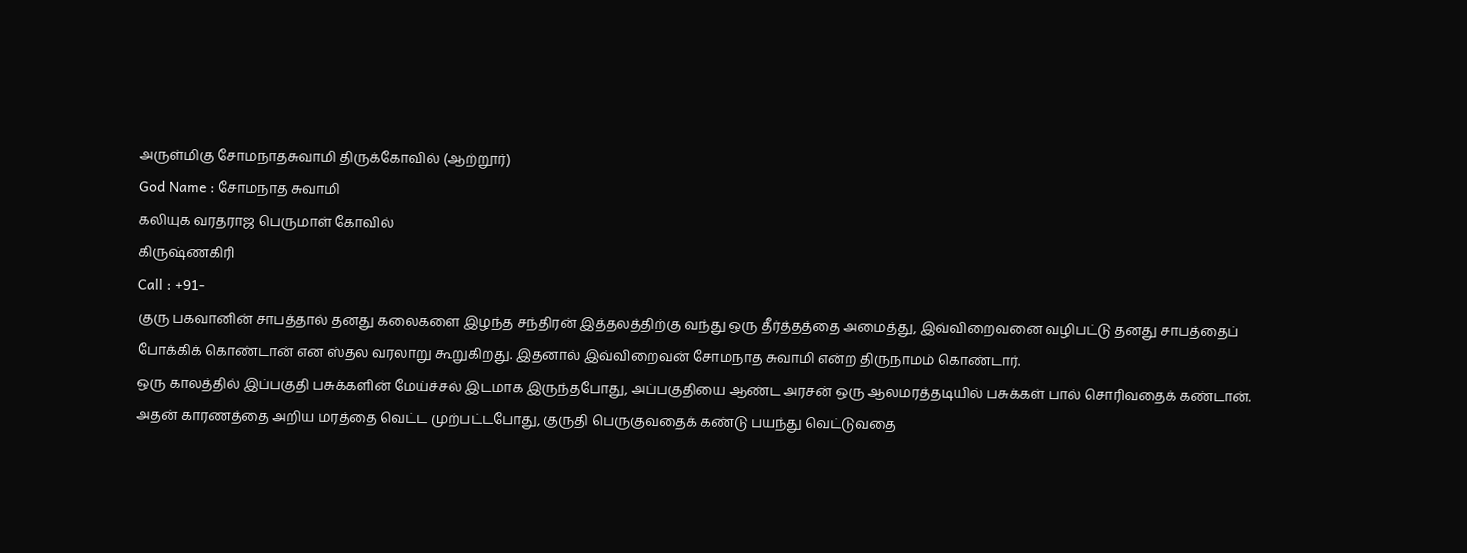அருள்மிகு சோமநாதசுவாமி திருக்கோவில் (ஆற்றூர்)
God Name : சோமநாத சுவாமி
கலியுக வரதராஜ பெருமாள் கோவில்
கிருஷ்ணகிரி
Call : +91-
குரு பகவானின் சாபத்தால் தனது கலைகளை இழந்த சந்திரன் இத்தலத்திற்கு வந்து ஒரு தீர்த்தத்தை அமைத்து, இவ்விறைவனை வழிபட்டு தனது சாபத்தைப் போக்கிக் கொண்டான் என ஸ்தல வரலாறு கூறுகிறது. இதனால் இவ்விறைவன் சோமநாத சுவாமி என்ற திருநாமம் கொண்டார்.
ஒரு காலத்தில் இப்பகுதி பசுக்களின் மேய்ச்சல் இடமாக இருந்தபோது, அப்பகுதியை ஆண்ட அரசன் ஒரு ஆலமரத்தடியில் பசுக்கள் பால் சொரிவதைக் கண்டான். அதன் காரணத்தை அறிய மரத்தை வெட்ட முற்பட்டபோது, குருதி பெருகுவதைக் கண்டு பயந்து வெட்டுவதை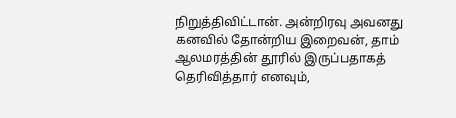நிறுத்திவிட்டான். அன்றிரவு அவனது கனவில் தோன்றிய இறைவன், தாம் ஆலமரத்தின் தூரில் இருப்பதாகத் தெரிவித்தார் எனவும்,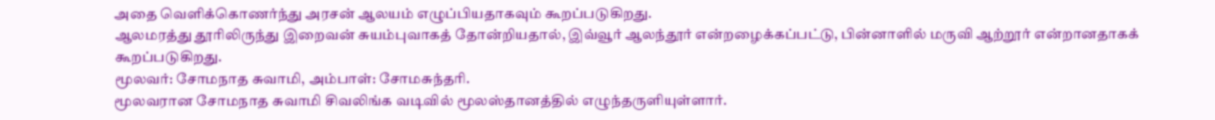அதை வெளிக்கொணர்ந்து அரசன் ஆலயம் எழுப்பியதாகவும் கூறப்படுகிறது.
ஆலமரத்து தூரிலிருந்து இறைவன் சுயம்புவாகத் தோன்றியதால், இவ்வூர் ஆலந்தூர் என்றழைக்கப்பட்டு, பின்னாளில் மருவி ஆற்றூர் என்றானதாகக் கூறப்படுகிறது.
மூலவர்: சோமநாத சுவாமி, அம்பாள்: சோமசுந்தரி.
மூலவரான சோமநாத சுவாமி சிவலிங்க வடிவில் மூலஸ்தானத்தில் எழுந்தருளியுள்ளார்.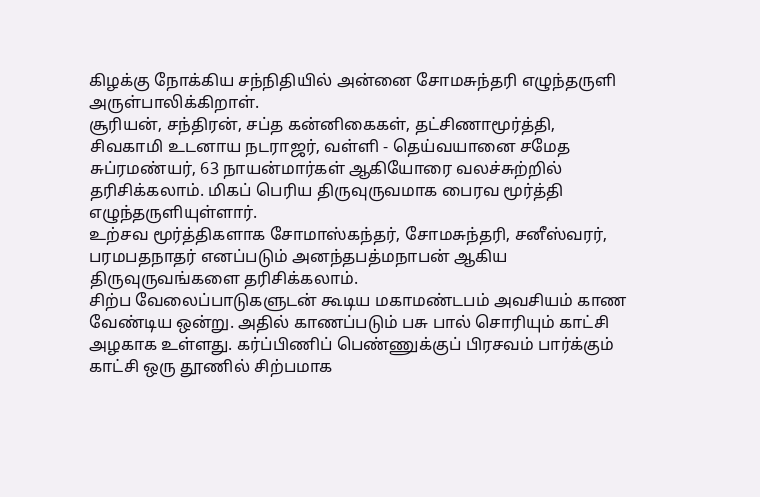கிழக்கு நோக்கிய சந்நிதியில் அன்னை சோமசுந்தரி எழுந்தருளி அருள்பாலிக்கிறாள்.
சூரியன், சந்திரன், சப்த கன்னிகைகள், தட்சிணாமூர்த்தி, சிவகாமி உடனாய நடராஜர், வள்ளி - தெய்வயானை சமேத சுப்ரமண்யர், 63 நாயன்மார்கள் ஆகியோரை வலச்சுற்றில் தரிசிக்கலாம். மிகப் பெரிய திருவுருவமாக பைரவ மூர்த்தி எழுந்தருளியுள்ளார்.
உற்சவ மூர்த்திகளாக சோமாஸ்கந்தர், சோமசுந்தரி, சனீஸ்வரர், பரமபதநாதர் எனப்படும் அனந்தபத்மநாபன் ஆகிய திருவுருவங்களை தரிசிக்கலாம்.
சிற்ப வேலைப்பாடுகளுடன் கூடிய மகாமண்டபம் அவசியம் காண வேண்டிய ஒன்று. அதில் காணப்படும் பசு பால் சொரியும் காட்சி அழகாக உள்ளது. கர்ப்பிணிப் பெண்ணுக்குப் பிரசவம் பார்க்கும் காட்சி ஒரு தூணில் சிற்பமாக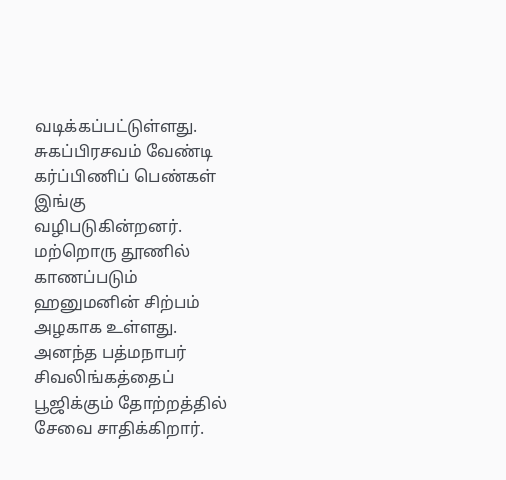வடிக்கப்பட்டுள்ளது. சுகப்பிரசவம் வேண்டி கர்ப்பிணிப் பெண்கள் இங்கு வழிபடுகின்றனர். மற்றொரு தூணில் காணப்படும் ஹனுமனின் சிற்பம் அழகாக உள்ளது.
அனந்த பத்மநாபர் சிவலிங்கத்தைப் பூஜிக்கும் தோற்றத்தில் சேவை சாதிக்கிறார்.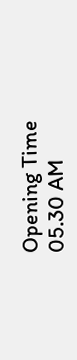Opening Time
05.30 AM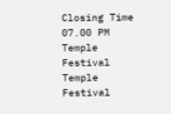Closing Time
07.00 PM
Temple Festival
Temple Festival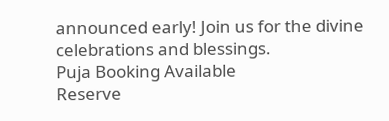announced early! Join us for the divine celebrations and blessings.
Puja Booking Available
Reserve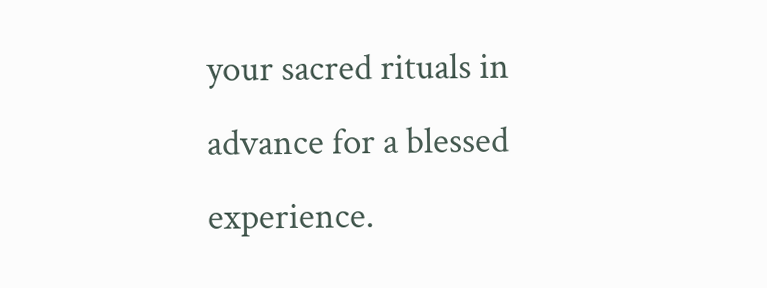your sacred rituals in advance for a blessed experience.